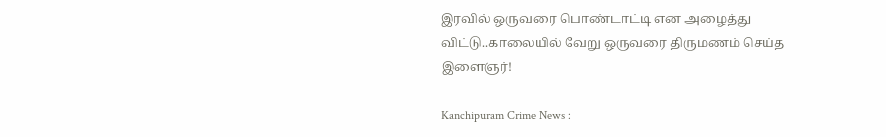இரவில் ஒருவரை பொண்டாட்டி என அழைத்து விட்டு..காலையில் வேறு ஒருவரை திருமணம் செய்த இளைஞர்!

Kanchipuram Crime News :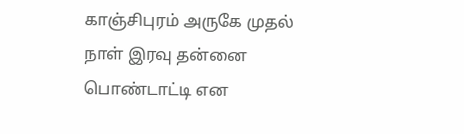காஞ்சிபுரம் அருகே முதல் நாள் இரவு தன்னை பொண்டாட்டி என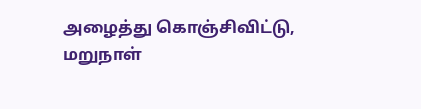அழைத்து கொஞ்சிவிட்டு, மறுநாள்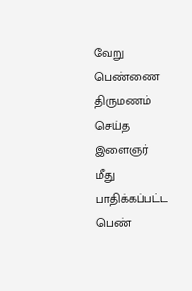வேறு பெண்ணை திருமணம் செய்த இளைஞர் மீது பாதிக்கப்பட்ட பெண்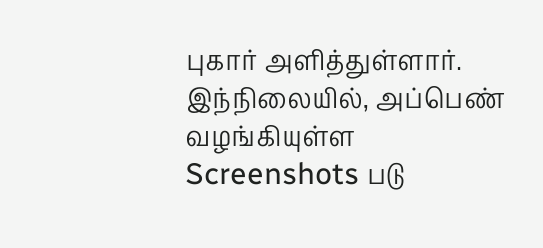புகார் அளித்துள்ளார். இந்நிலையில், அப்பெண் வழங்கியுள்ள Screenshots படு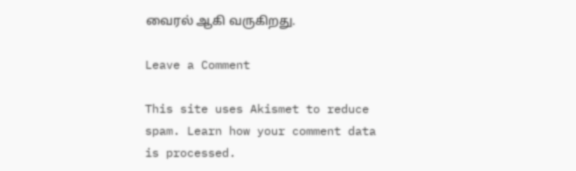வைரல் ஆகி வருகிறது.

Leave a Comment

This site uses Akismet to reduce spam. Learn how your comment data is processed.